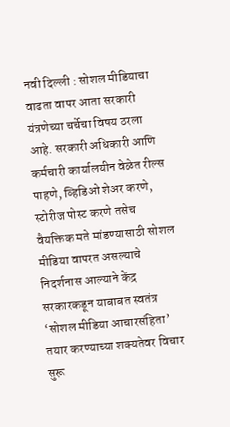नवी दिल्ली : सोशल मीडियाचा वाढता वापर आता सरकारी यंत्रणेच्या चर्चेचा विषय ठरला आहे. सरकारी अधिकारी आणि कर्मचारी कार्यालयीन वेळेत रील्स पाहणे, व्हिडिओ शेअर करणे, स्टोरीज पोस्ट करणे तसेच वैयक्तिक मते मांडण्यासाठी सोशल मीडिया वापरत असल्याचे निदर्शनास आल्याने केंद्र सरकारकडून याबाबत स्वतंत्र ‘सोशल मीडिया आचारसंहिता’ तयार करण्याच्या शक्यतेवर विचार सुरू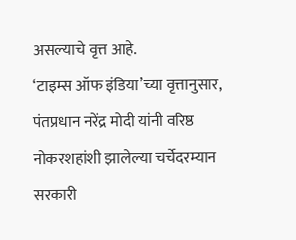असल्याचे वृत्त आहे.
‘टाइम्स ऑफ इंडिया’च्या वृत्तानुसार, पंतप्रधान नरेंद्र मोदी यांनी वरिष्ठ नोकरशहांशी झालेल्या चर्चेदरम्यान सरकारी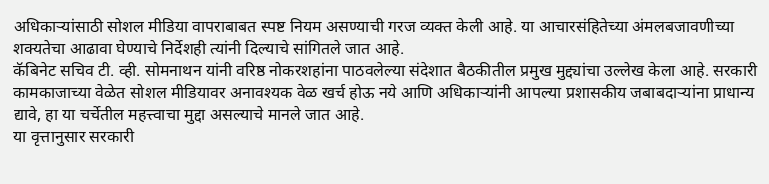अधिकाऱ्यांसाठी सोशल मीडिया वापराबाबत स्पष्ट नियम असण्याची गरज व्यक्त केली आहे. या आचारसंहितेच्या अंमलबजावणीच्या शक्यतेचा आढावा घेण्याचे निर्देशही त्यांनी दिल्याचे सांगितले जात आहे.
कॅबिनेट सचिव टी. व्ही. सोमनाथन यांनी वरिष्ठ नोकरशहांना पाठवलेल्या संदेशात बैठकीतील प्रमुख मुद्द्यांचा उल्लेख केला आहे. सरकारी कामकाजाच्या वेळेत सोशल मीडियावर अनावश्यक वेळ खर्च होऊ नये आणि अधिकाऱ्यांनी आपल्या प्रशासकीय जबाबदाऱ्यांना प्राधान्य द्यावे, हा या चर्चेतील महत्त्वाचा मुद्दा असल्याचे मानले जात आहे.
या वृत्तानुसार सरकारी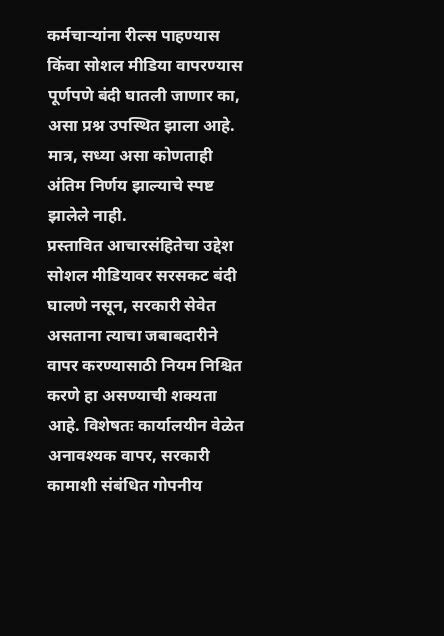कर्मचाऱ्यांना रील्स पाहण्यास किंवा सोशल मीडिया वापरण्यास पूर्णपणे बंदी घातली जाणार का, असा प्रश्न उपस्थित झाला आहे. मात्र, सध्या असा कोणताही अंतिम निर्णय झाल्याचे स्पष्ट झालेले नाही.
प्रस्तावित आचारसंहितेचा उद्देश सोशल मीडियावर सरसकट बंदी घालणे नसून, सरकारी सेवेत असताना त्याचा जबाबदारीने वापर करण्यासाठी नियम निश्चित करणे हा असण्याची शक्यता आहे. विशेषतः कार्यालयीन वेळेत अनावश्यक वापर, सरकारी कामाशी संबंधित गोपनीय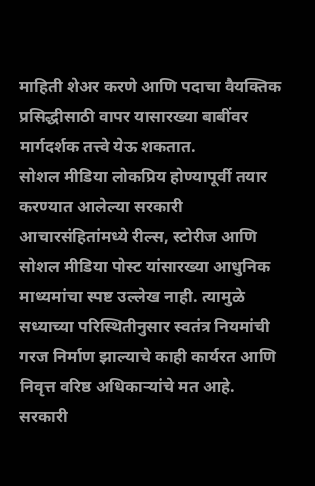माहिती शेअर करणे आणि पदाचा वैयक्तिक प्रसिद्धीसाठी वापर यासारख्या बाबींवर मार्गदर्शक तत्त्वे येऊ शकतात.
सोशल मीडिया लोकप्रिय होण्यापूर्वी तयार करण्यात आलेल्या सरकारी आचारसंहितांमध्ये रील्स, स्टोरीज आणि सोशल मीडिया पोस्ट यांसारख्या आधुनिक माध्यमांचा स्पष्ट उल्लेख नाही. त्यामुळे सध्याच्या परिस्थितीनुसार स्वतंत्र नियमांची गरज निर्माण झाल्याचे काही कार्यरत आणि निवृत्त वरिष्ठ अधिकाऱ्यांचे मत आहे.
सरकारी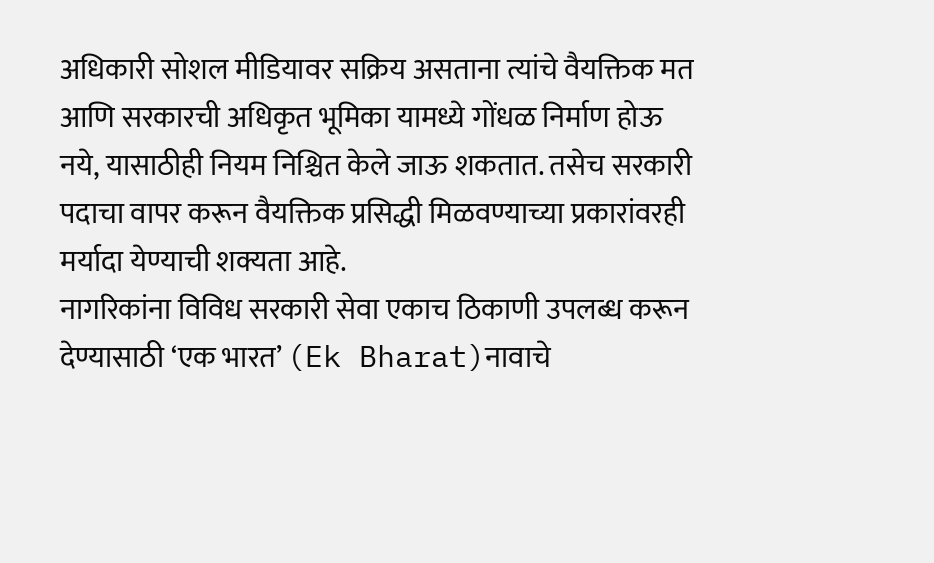अधिकारी सोशल मीडियावर सक्रिय असताना त्यांचे वैयक्तिक मत आणि सरकारची अधिकृत भूमिका यामध्ये गोंधळ निर्माण होऊ नये, यासाठीही नियम निश्चित केले जाऊ शकतात. तसेच सरकारी पदाचा वापर करून वैयक्तिक प्रसिद्धी मिळवण्याच्या प्रकारांवरही मर्यादा येण्याची शक्यता आहे.
नागरिकांना विविध सरकारी सेवा एकाच ठिकाणी उपलब्ध करून देण्यासाठी ‘एक भारत’ (Ek Bharat)नावाचे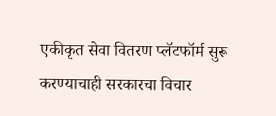एकीकृत सेवा वितरण प्लॅटफॉर्म सुरू करण्याचाही सरकारचा विचार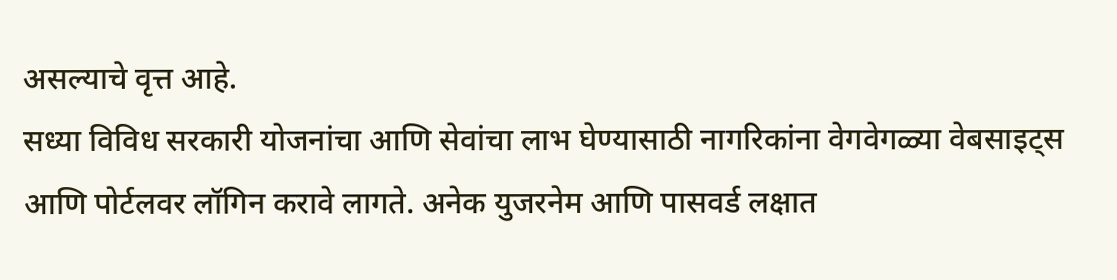असल्याचे वृत्त आहे.
सध्या विविध सरकारी योजनांचा आणि सेवांचा लाभ घेण्यासाठी नागरिकांना वेगवेगळ्या वेबसाइट्स आणि पोर्टलवर लॉगिन करावे लागते. अनेक युजरनेम आणि पासवर्ड लक्षात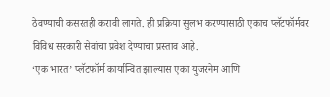ठेवण्याची कसरतही करावी लागते. ही प्रक्रिया सुलभ करण्यासाठी एकाच प्लॅटफॉर्मवर विविध सरकारी सेवांचा प्रवेश देण्याचा प्रस्ताव आहे.
‘एक भारत’ प्लॅटफॉर्म कार्यान्वित झाल्यास एका युजरनेम आणि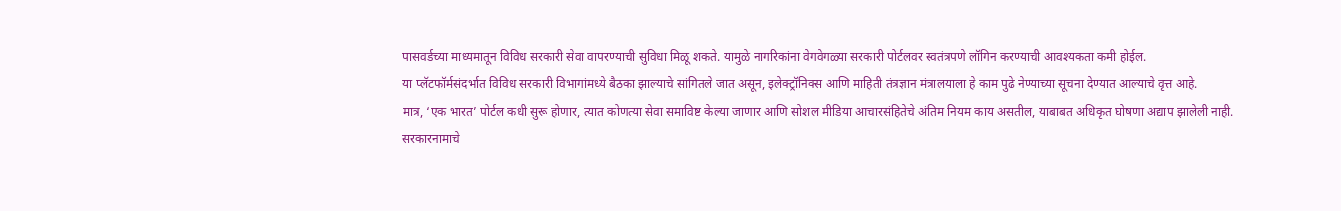पासवर्डच्या माध्यमातून विविध सरकारी सेवा वापरण्याची सुविधा मिळू शकते. यामुळे नागरिकांना वेगवेगळ्या सरकारी पोर्टलवर स्वतंत्रपणे लॉगिन करण्याची आवश्यकता कमी होईल.
या प्लॅटफॉर्मसंदर्भात विविध सरकारी विभागांमध्ये बैठका झाल्याचे सांगितले जात असून, इलेक्ट्रॉनिक्स आणि माहिती तंत्रज्ञान मंत्रालयाला हे काम पुढे नेण्याच्या सूचना देण्यात आल्याचे वृत्त आहे.
मात्र, ‘एक भारत’ पोर्टल कधी सुरू होणार, त्यात कोणत्या सेवा समाविष्ट केल्या जाणार आणि सोशल मीडिया आचारसंहितेचे अंतिम नियम काय असतील, याबाबत अधिकृत घोषणा अद्याप झालेली नाही.
सरकारनामाचे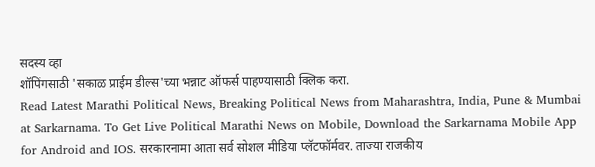सदस्य व्हा
शॉपिंगसाठी 'सकाळ प्राईम डील्स'च्या भन्नाट ऑफर्स पाहण्यासाठी क्लिक करा.
Read Latest Marathi Political News, Breaking Political News from Maharashtra, India, Pune & Mumbai at Sarkarnama. To Get Live Political Marathi News on Mobile, Download the Sarkarnama Mobile App for Android and IOS. सरकारनामा आता सर्व सोशल मीडिया प्लॅटफॉर्मवर. ताज्या राजकीय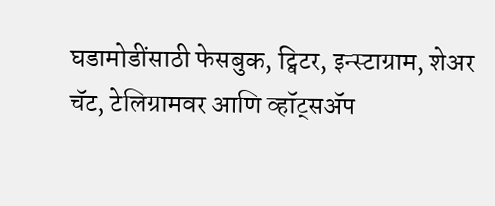घडामोडींसाठी फेसबुक, ट्विटर, इन्स्टाग्राम, शेअर चॅट, टेलिग्रामवर आणि व्हॉट्सॲप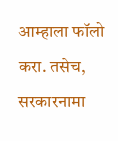आम्हाला फॉलो करा. तसेच, सरकारनामा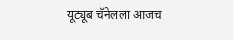यूट्यूब चॅनेलला आजच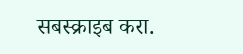सबस्क्राइब करा.